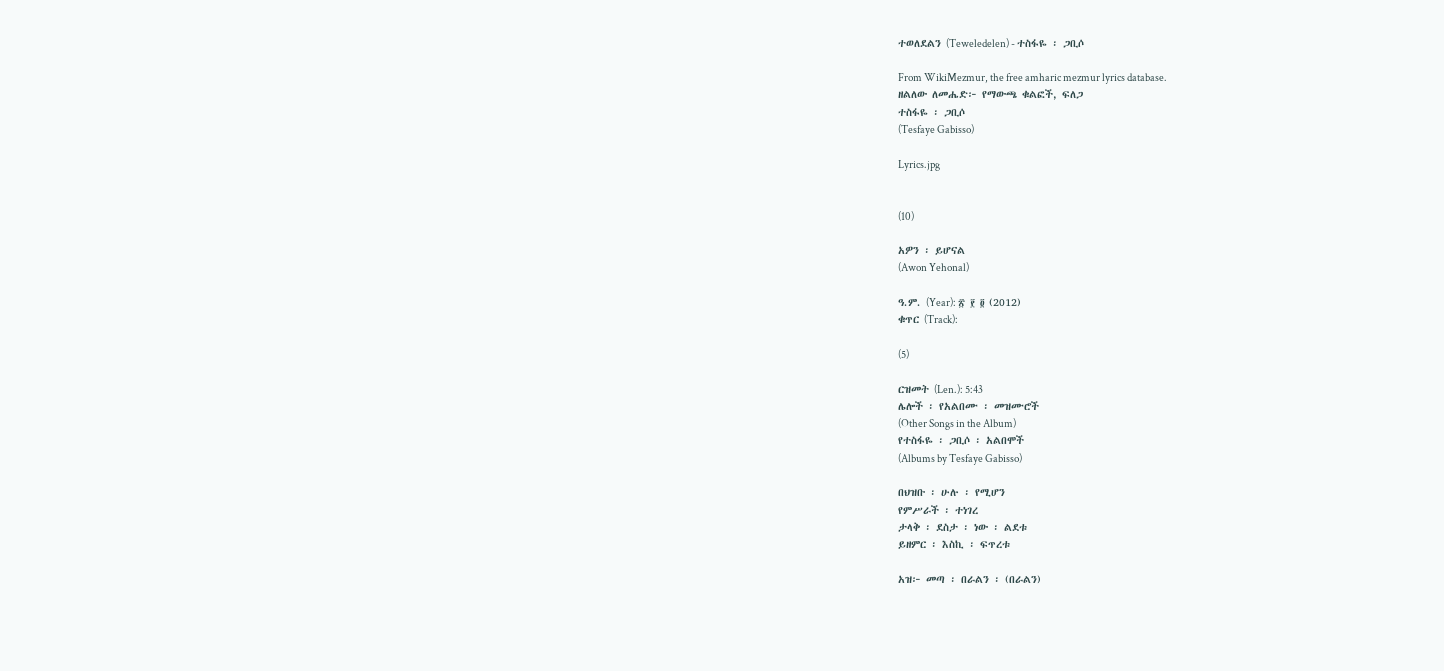ተወለደልን (Teweledelen) - ተስፋዬ ፡ ጋቢሶ

From WikiMezmur, the free amharic mezmur lyrics database.
ዘልለው ለመሔድ፦ የማውጫ ቁልፎች, ፍለጋ
ተስፋዬ ፡ ጋቢሶ
(Tesfaye Gabisso)

Lyrics.jpg


(10)

አዎን ፡ ይሆናል
(Awon Yehonal)

ዓ.ም. (Year): ፳ ፻ ፬ (2012)
ቁጥር (Track):

(5)

ርዝመት (Len.): 5:43
ሌሎች ፡ የአልበሙ ፡ መዝሙሮች
(Other Songs in the Album)
የተስፋዬ ፡ ጋቢሶ ፡ አልበሞች
(Albums by Tesfaye Gabisso)

በህዝቡ ፡ ሁሉ ፡ የሚሆን
የምሥራች ፡ ተነገረ
ታላቅ ፡ ደስታ ፡ ነው ፡ ልደቱ
ይዘምር ፡ እስኪ ፡ ፍጥረቱ

አዝ፦ መጣ ፡ በራልን ፡ (በራልን)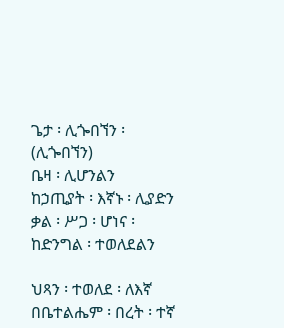ጌታ ፡ ሊጐበኘን ፡ (ሊጐበኘን)
ቤዛ ፡ ሊሆንልን
ከኃጢያት ፡ እኛኑ ፡ ሊያድን
ቃል ፡ ሥጋ ፡ ሆነና ፡ ከድንግል ፡ ተወለደልን

ህጻን ፡ ተወለደ ፡ ለእኛ
በቤተልሔም ፡ በረት ፡ ተኛ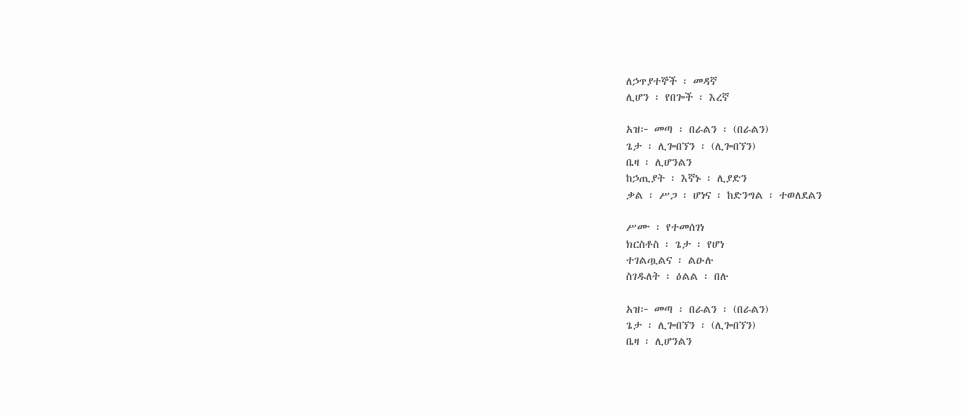ለኃጥያተኞች ፡ መዳኛ
ሊሆን ፡ የበጐች ፡ እረኛ

አዝ፦ መጣ ፡ በራልን ፡ (በራልን)
ጌታ ፡ ሊጐበኘን ፡ (ሊጐበኘን)
ቤዛ ፡ ሊሆንልን
ከኃጢያት ፡ እኛኑ ፡ ሊያድን
ቃል ፡ ሥጋ ፡ ሆነና ፡ ከድንግል ፡ ተወለደልን

ሥሙ ፡ የተመሰገነ
ክርስቶስ ፡ ጌታ ፡ የሆነ
ተገልጧልና ፡ ልዑሉ
ስገዱለት ፡ ዕልል ፡ በሉ

አዝ፦ መጣ ፡ በራልን ፡ (በራልን)
ጌታ ፡ ሊጐበኘን ፡ (ሊጐበኘን)
ቤዛ ፡ ሊሆንልን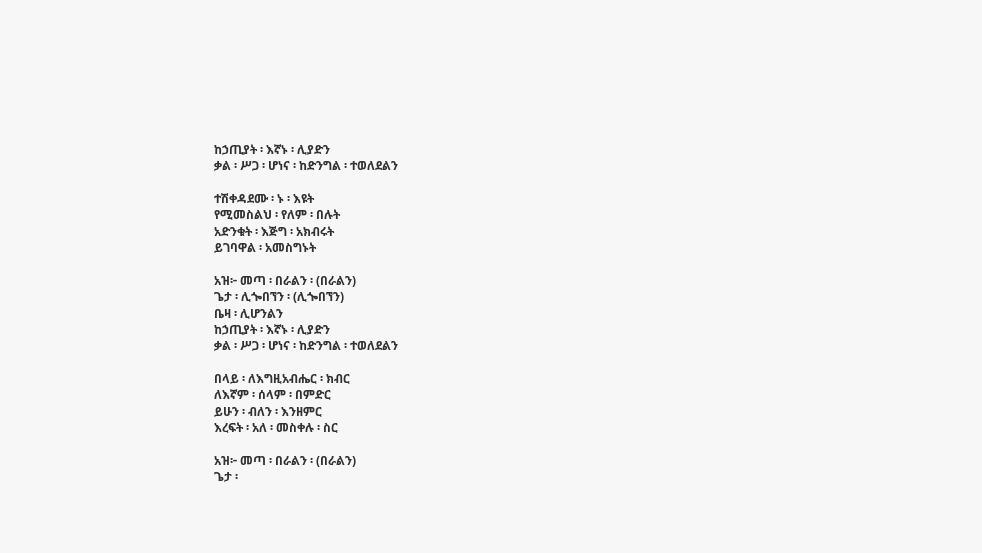ከኃጢያት ፡ እኛኑ ፡ ሊያድን
ቃል ፡ ሥጋ ፡ ሆነና ፡ ከድንግል ፡ ተወለደልን

ተሽቀዳደሙ ፡ ኑ ፡ እዩት
የሚመስልህ ፡ የለም ፡ በሉት
አድንቁት ፡ እጅግ ፡ አክብሩት
ይገባዋል ፡ አመስግኑት

አዝ፦ መጣ ፡ በራልን ፡ (በራልን)
ጌታ ፡ ሊጐበኘን ፡ (ሊጐበኘን)
ቤዛ ፡ ሊሆንልን
ከኃጢያት ፡ እኛኑ ፡ ሊያድን
ቃል ፡ ሥጋ ፡ ሆነና ፡ ከድንግል ፡ ተወለደልን

በላይ ፡ ለእግዚአብሔር ፡ ክብር
ለእኛም ፡ ሰላም ፡ በምድር
ይሁን ፡ ብለን ፡ እንዘምር
እረፍት ፡ አለ ፡ መስቀሉ ፡ ስር

አዝ፦ መጣ ፡ በራልን ፡ (በራልን)
ጌታ ፡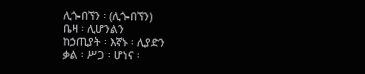ሊጐበኘን ፡ (ሊጐበኘን)
ቤዛ ፡ ሊሆንልን
ከኃጢያት ፡ እኛኑ ፡ ሊያድን
ቃል ፡ ሥጋ ፡ ሆነና ፡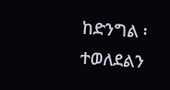ከድንግል ፡ ተወለደልን